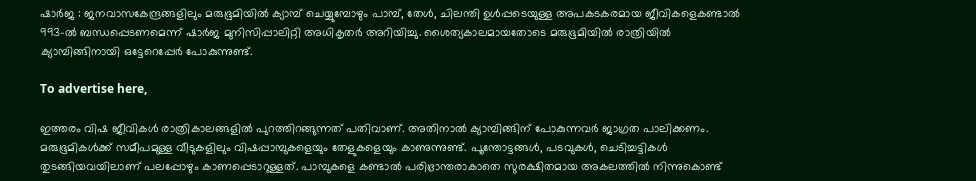ഷാർജ : ജനവാസകേന്ദ്രങ്ങളിലും മരുഭൂമിയിൽ ക്യാമ്പ് ചെയ്യുമ്പോഴും പാമ്പ്, തേൾ, ചിലന്തി ഉൾപ്പടെയുള്ള അപകടകരമായ ജീവികളെകണ്ടാൽ 993-ൽ ബന്ധപ്പെടണമെന്ന് ഷാർജ മുനിസിപ്പാലിറ്റി അധികൃതർ അറിയിച്ചു. ശൈത്യകാലമായതോടെ മരുഭൂമിയിൽ രാത്രിയിൽ ക്യാമ്പിങ്ങിനായി ഒട്ടേറെപ്പേർ പോകുന്നുണ്ട്.

To advertise here,

ഇത്തരം വിഷ ജീവികൾ രാത്രികാലങ്ങളിൽ പുറത്തിറങ്ങുന്നത് പതിവാണ്. അതിനാൽ ക്യാമ്പിങ്ങിന് പോകുന്നവർ ജാഗ്രത പാലിക്കണം. മരുഭൂമികൾക്ക് സമീപമുള്ള വീടുകളിലും വിഷപ്പാമ്പുകളെയും തേളുകളെയും കാണുന്നുണ്ട്. പൂന്തോട്ടങ്ങൾ, പടവുകൾ, ചെടിച്ചട്ടികൾ തുടങ്ങിയവയിലാണ് പലപ്പോഴും കാണപ്പെടാറുള്ളത്. പാമ്പുകളെ കണ്ടാൽ പരിഭ്രാന്തരാകാതെ സുരക്ഷിതമായ അകലത്തിൽ നിന്നുകൊണ്ട്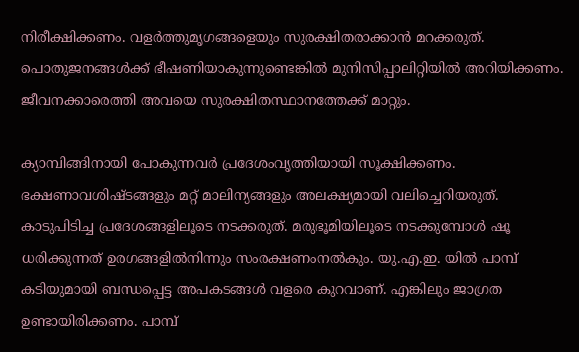നിരീക്ഷിക്കണം. വളർത്തുമൃഗങ്ങളെയും സുരക്ഷിതരാക്കാൻ മറക്കരുത്. പൊതുജനങ്ങൾക്ക് ഭീഷണിയാകുന്നുണ്ടെങ്കിൽ മുനിസിപ്പാലിറ്റിയിൽ അറിയിക്കണം. ജീവനക്കാരെത്തി അവയെ സുരക്ഷിതസ്ഥാനത്തേക്ക് മാറ്റും.

ക്യാമ്പിങ്ങിനായി പോകുന്നവർ പ്രദേശംവൃത്തിയായി സൂക്ഷിക്കണം. ഭക്ഷണാവശിഷ്ടങ്ങളും മറ്റ് മാലിന്യങ്ങളും അലക്ഷ്യമായി വലിച്ചെറിയരുത്. കാടുപിടിച്ച പ്രദേശങ്ങളിലൂടെ നടക്കരുത്. മരുഭൂമിയിലൂടെ നടക്കുമ്പോൾ ഷൂ ധരിക്കുന്നത് ഉരഗങ്ങളിൽനിന്നും സംരക്ഷണംനൽകും. യു.എ.ഇ. യിൽ പാമ്പ് കടിയുമായി ബന്ധപ്പെട്ട അപകടങ്ങൾ വളരെ കുറവാണ്. എങ്കിലും ജാഗ്രത ഉണ്ടായിരിക്കണം. പാമ്പ്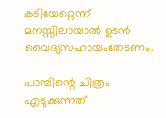കടിയേറ്റെന്ന് മനസ്സിലായാൽ ഉടൻ വൈദ്യസഹായംതേടണം.

പാമ്പിന്റെ ചിത്രം എടുക്കുന്നത്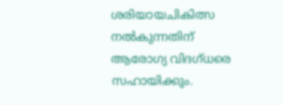ശരിയായചികിത്സ നൽകുന്നതിന് ആരോഗ്യ വിദഗ്ധരെ സഹായിക്കും.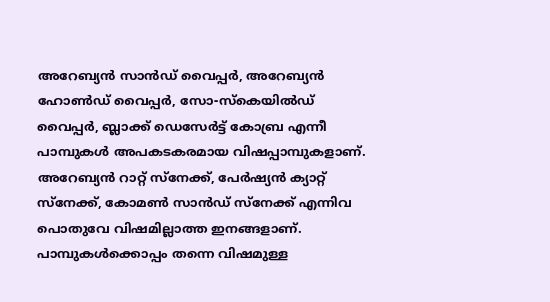അറേബ്യൻ സാൻഡ് വൈപ്പർ, അറേബ്യൻ ഹോൺഡ് വൈപ്പർ, സോ-സ്‌കെയിൽഡ് വൈപ്പർ, ബ്ലാക്ക് ഡെസേർട്ട് കോബ്ര എന്നീ പാമ്പുകൾ അപകടകരമായ വിഷപ്പാമ്പുകളാണ്. അറേബ്യൻ റാറ്റ് സ്നേക്ക്, പേർഷ്യൻ ക്യാറ്റ് സ്നേക്ക്, കോമൺ സാൻഡ് സ്നേക്ക് എന്നിവ പൊതുവേ വിഷമില്ലാത്ത ഇനങ്ങളാണ്. പാമ്പുകൾക്കൊപ്പം തന്നെ വിഷമുള്ള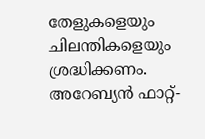തേളുകളെയും ചിലന്തികളെയും ശ്രദ്ധിക്കണം. അറേബ്യൻ ഫാറ്റ്-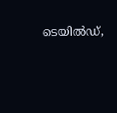ടെയിൽഡ്,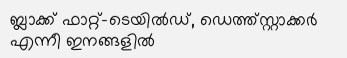ബ്ലാക്ക് ഫാറ്റ്-ടെയിൽഡ്, ഡെത്ത്സ്റ്റാക്കർ എന്നീ ഇനങ്ങളിൽ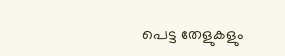പെട്ട തേളുകളും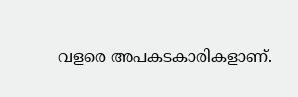വളരെ അപകടകാരികളാണ്.